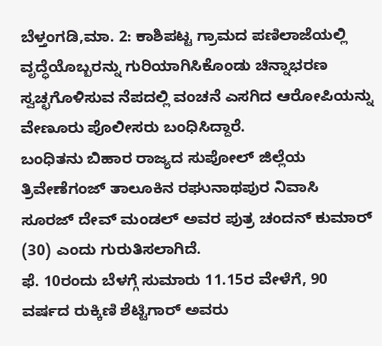ಬೆಳ್ತಂಗಡಿ,ಮಾ. 2: ಕಾಶಿಪಟ್ಟ ಗ್ರಾಮದ ಪಣಿಲಾಜೆಯಲ್ಲಿ ವೃದ್ಧೆಯೊಬ್ಬರನ್ನು ಗುರಿಯಾಗಿಸಿಕೊಂಡು ಚಿನ್ನಾಭರಣ ಸ್ವಚ್ಛಗೊಳಿಸುವ ನೆಪದಲ್ಲಿ ವಂಚನೆ ಎಸಗಿದ ಆರೋಪಿಯನ್ನು ವೇಣೂರು ಪೊಲೀಸರು ಬಂಧಿಸಿದ್ದಾರೆ.
ಬಂಧಿತನು ಬಿಹಾರ ರಾಜ್ಯದ ಸುಪೋಲ್ ಜಿಲ್ಲೆಯ ತ್ರಿವೇಣೆಗಂಜ್ ತಾಲೂಕಿನ ರಘುನಾಥಪುರ ನಿವಾಸಿ ಸೂರಜ್ ದೇವ್ ಮಂಡಲ್ ಅವರ ಪುತ್ರ ಚಂದನ್ ಕುಮಾರ್ (30) ಎಂದು ಗುರುತಿಸಲಾಗಿದೆ.
ಫೆ. 10ರಂದು ಬೆಳಗ್ಗೆ ಸುಮಾರು 11.15ರ ವೇಳೆಗೆ, 90 ವರ್ಷದ ರುಕ್ಕಿಣಿ ಶೆಟ್ಟಿಗಾರ್ ಅವರು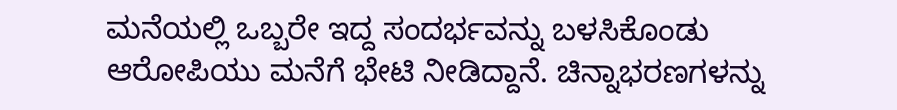ಮನೆಯಲ್ಲಿ ಒಬ್ಬರೇ ಇದ್ದ ಸಂದರ್ಭವನ್ನು ಬಳಸಿಕೊಂಡು ಆರೋಪಿಯು ಮನೆಗೆ ಭೇಟಿ ನೀಡಿದ್ದಾನೆ. ಚಿನ್ನಾಭರಣಗಳನ್ನು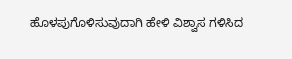ಹೊಳಪುಗೊಳಿಸುವುದಾಗಿ ಹೇಳಿ ವಿಶ್ವಾಸ ಗಳಿಸಿದ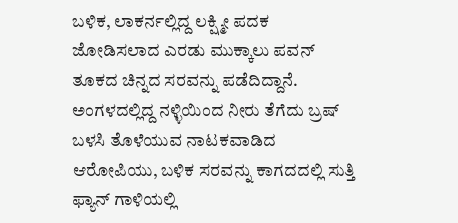ಬಳಿಕ, ಲಾಕರ್ನಲ್ಲಿದ್ದ ಲಕ್ಷ್ಮೀ ಪದಕ ಜೋಡಿಸಲಾದ ಎರಡು ಮುಕ್ಕಾಲು ಪವನ್ ತೂಕದ ಚಿನ್ನದ ಸರವನ್ನು ಪಡೆದಿದ್ದಾನೆ.
ಅಂಗಳದಲ್ಲಿದ್ದ ನಳ್ಳಿಯಿಂದ ನೀರು ತೆಗೆದು ಬ್ರಷ್ ಬಳಸಿ ತೊಳೆಯುವ ನಾಟಕವಾಡಿದ ಆರೋಪಿಯು, ಬಳಿಕ ಸರವನ್ನು ಕಾಗದದಲ್ಲಿ ಸುತ್ತಿ ಫ್ಯಾನ್ ಗಾಳಿಯಲ್ಲಿ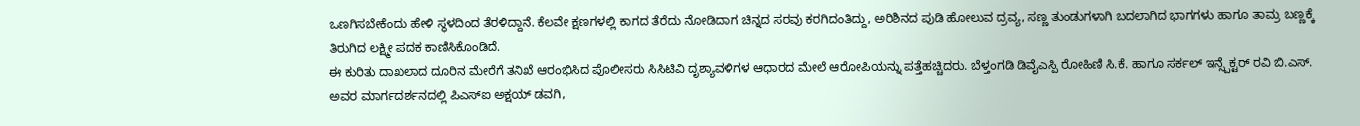ಒಣಗಿಸಬೇಕೆಂದು ಹೇಳಿ ಸ್ಥಳದಿಂದ ತೆರಳಿದ್ದಾನೆ. ಕೆಲವೇ ಕ್ಷಣಗಳಲ್ಲಿ ಕಾಗದ ತೆರೆದು ನೋಡಿದಾಗ ಚಿನ್ನದ ಸರವು ಕರಗಿದಂತಿದ್ದು, ಅರಿಶಿನದ ಪುಡಿ ಹೋಲುವ ದ್ರವ್ಯ, ಸಣ್ಣ ತುಂಡುಗಳಾಗಿ ಬದಲಾಗಿದ ಭಾಗಗಳು ಹಾಗೂ ತಾಮ್ರ ಬಣ್ಣಕ್ಕೆ ತಿರುಗಿದ ಲಕ್ಷ್ಮೀ ಪದಕ ಕಾಣಿಸಿಕೊಂಡಿದೆ.
ಈ ಕುರಿತು ದಾಖಲಾದ ದೂರಿನ ಮೇರೆಗೆ ತನಿಖೆ ಆರಂಭಿಸಿದ ಪೊಲೀಸರು ಸಿಸಿಟಿವಿ ದೃಶ್ಯಾವಳಿಗಳ ಆಧಾರದ ಮೇಲೆ ಆರೋಪಿಯನ್ನು ಪತ್ತೆಹಚ್ಚಿದರು. ಬೆಳ್ತಂಗಡಿ ಡಿವೈಎಸ್ಪಿ ರೋಹಿಣಿ ಸಿ.ಕೆ. ಹಾಗೂ ಸರ್ಕಲ್ ಇನ್ಸ್ಪೆಕ್ಟರ್ ರವಿ ಬಿ.ಎಸ್. ಅವರ ಮಾರ್ಗದರ್ಶನದಲ್ಲಿ ಪಿಎಸ್ಐ ಅಕ್ಷಯ್ ಡವಗಿ,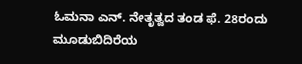ಓಮನಾ ಎನ್. ನೇತೃತ್ವದ ತಂಡ ಫೆ. 28ರಂದು ಮೂಡುಬಿದಿರೆಯ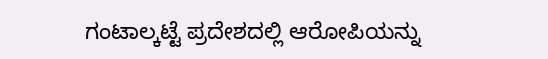ಗಂಟಾಲ್ಕಟ್ಟೆ ಪ್ರದೇಶದಲ್ಲಿ ಆರೋಪಿಯನ್ನು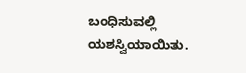ಬಂಧಿಸುವಲ್ಲಿ ಯಶಸ್ವಿಯಾಯಿತು.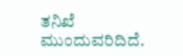ತನಿಖೆ ಮುಂದುವರಿದಿದೆ.